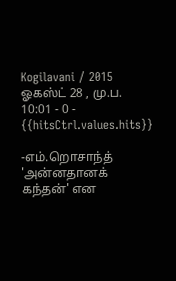Kogilavani / 2015 ஓகஸ்ட் 28 , மு.ப. 10:01 - 0 - {{hitsCtrl.values.hits}}

-எம்.றொசாந்த்
'அன்னதானக் கந்தன்' என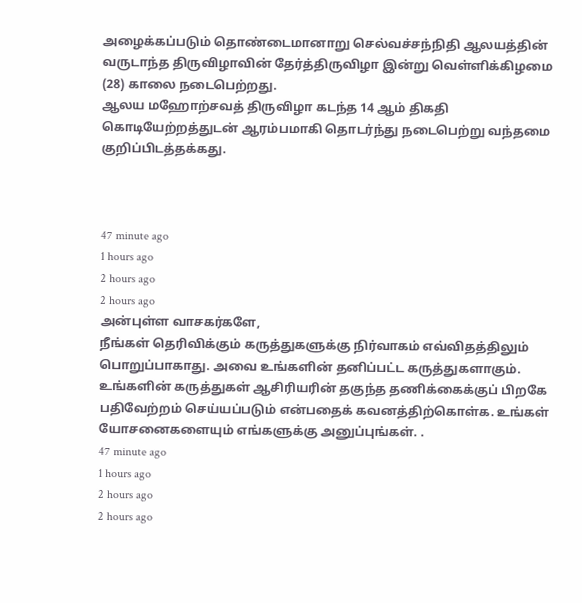அழைக்கப்படும் தொண்டைமானாறு செல்வச்சந்நிதி ஆலயத்தின் வருடாந்த திருவிழாவின் தேர்த்திருவிழா இன்று வெள்ளிக்கிழமை (28) காலை நடைபெற்றது.
ஆலய மஹோற்சவத் திருவிழா கடந்த 14 ஆம் திகதி கொடியேற்றத்துடன் ஆரம்பமாகி தொடர்ந்து நடைபெற்று வந்தமை குறிப்பிடத்தக்கது.



47 minute ago
1 hours ago
2 hours ago
2 hours ago
அன்புள்ள வாசகர்களே,
நீங்கள் தெரிவிக்கும் கருத்துகளுக்கு நிர்வாகம் எவ்விதத்திலும் பொறுப்பாகாது. அவை உங்களின் தனிப்பட்ட கருத்துகளாகும். உங்களின் கருத்துகள் ஆசிரியரின் தகுந்த தணிக்கைக்குப் பிறகே பதிவேற்றம் செய்யப்படும் என்பதைக் கவனத்திற்கொள்க. உங்கள் யோசனைகளையும் எங்களுக்கு அனுப்புங்கள். .
47 minute ago
1 hours ago
2 hours ago
2 hours ago